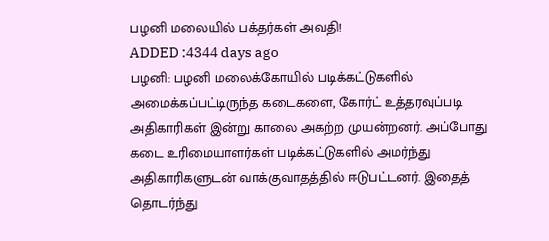பழனி மலையில் பக்தர்கள் அவதி!
ADDED :4344 days ago
பழனி: பழனி மலைக்கோயில் படிக்கட்டுகளில் அமைக்கப்பட்டிருந்த கடைகளை, கோர்ட் உத்தரவுப்படி அதிகாரிகள் இன்று காலை அகற்ற முயன்றனர். அப்போது கடை உரிமையாளர்கள் படிக்கட்டுகளில் அமர்ந்து அதிகாரிகளுடன் வாக்குவாதத்தில் ஈடுபட்டனர். இதைத் தொடர்ந்து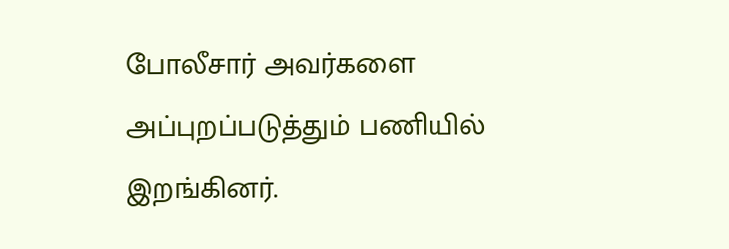போலீசார் அவர்களை அப்புறப்படுத்தும் பணியில் இறங்கினர்.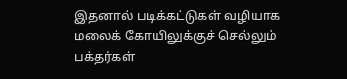இதனால் படிக்கட்டுகள் வழியாக மலைக் கோயிலுக்குச் செல்லும் பக்தர்கள்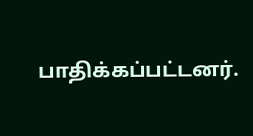பாதிக்கப்பட்டனர்.